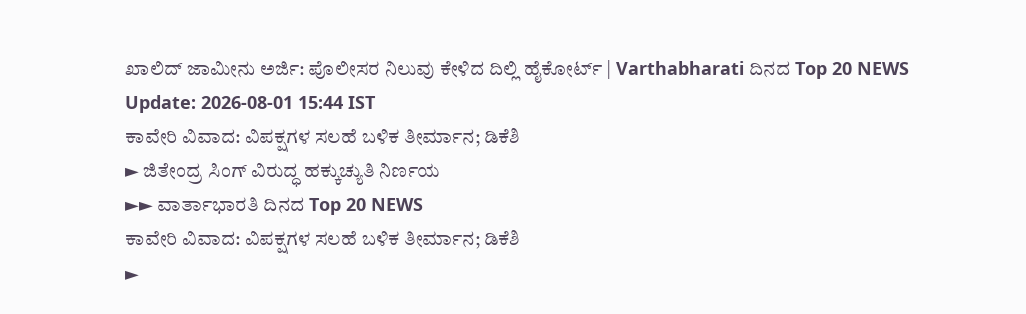ಖಾಲಿದ್ ಜಾಮೀನು ಅರ್ಜಿ: ಪೊಲೀಸರ ನಿಲುವು ಕೇಳಿದ ದಿಲ್ಲಿ ಹೈಕೋರ್ಟ್ | Varthabharati ದಿನದ Top 20 NEWS
Update: 2026-08-01 15:44 IST
ಕಾವೇರಿ ವಿವಾದ: ವಿಪಕ್ಷಗಳ ಸಲಹೆ ಬಳಿಕ ತೀರ್ಮಾನ; ಡಿಕೆಶಿ
► ಜಿತೇಂದ್ರ ಸಿಂಗ್ ವಿರುದ್ಧ ಹಕ್ಕುಚ್ಯುತಿ ನಿರ್ಣಯ
►► ವಾರ್ತಾಭಾರತಿ ದಿನದ Top 20 NEWS
ಕಾವೇರಿ ವಿವಾದ: ವಿಪಕ್ಷಗಳ ಸಲಹೆ ಬಳಿಕ ತೀರ್ಮಾನ; ಡಿಕೆಶಿ
►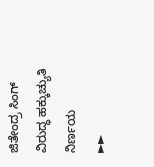ಜಿತೇಂದ್ರ ಸಿಂಗ್ ವಿರುದ್ಧ ಹಕ್ಕುಚ್ಯುತಿ ನಿರ್ಣಯ
►►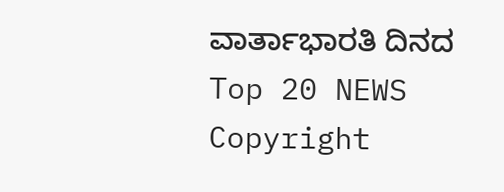ವಾರ್ತಾಭಾರತಿ ದಿನದ Top 20 NEWS
Copyright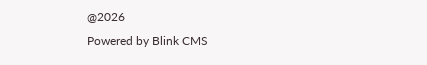@2026
Powered by Blink CMS